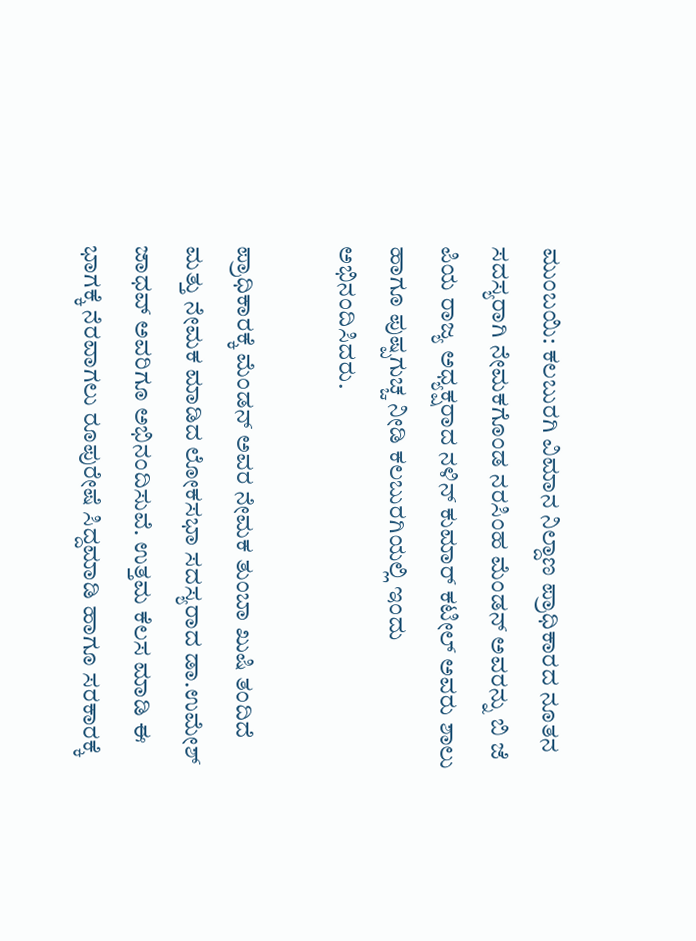ಮುಂಬಯಿ: ಕಲಬುರಗಿ ವಿಮಾನ ನಿಲ್ದಾಣ ಪ್ರಾಧಿಕಾರದ ನೂತನ ಸದಸ್ಯರಾಗಿ ನೇಮಕಗೊಂಡ ನರಸಿಂಹ ಮೆಂಡನ್ ಅವರನ್ನು ಬಿ ಜೆ ಪಿಯ ರಾಜ್ಯ ಅಧ್ಯಕ್ಷರಾದ ನಳಿನ್ ಕುಮಾರ್ ಕಟೀಲ್ ಅವರು ಶಾಲು ಹಾಗೂ ಪುಷ್ಪಗುಚ್ಚ ನೀಡಿ ಕಲಬುರಗಿಯಲ್ಲಿ ಇಂದು ಅಭಿನಂದಿಸಿದರು.

ಪ್ರಾಧಿಕಾರಕ್ಕೆ ಮೆಂಡನ್ ಅವರ ನೇಮಕ ತುಂಬಾ ಖುಷಿ ತಂದಿದೆ ಮತ್ತು ನೇಮಕ ಮಾಡಿದ ಲೋಕಸಭಾ ಸದಸ್ಯರಾದ ಡಾ.ಉಮೇಶ್ ಜಾಧವ್ ಅವರಿಗೂ ಅಭಿನಂದಿಸುವೆ. ಉತ್ತಮ ಕೆಲಸ ಮಾಡಿ ಈ ಭಾಗಕ್ಕೆ ನೆರವಾಗಲು ರೂಪುರೇಷೆ ಸಿದ್ದಮಾಡಿ ಹಾಗೂ ಸರಕಾರಕ್ಕೆ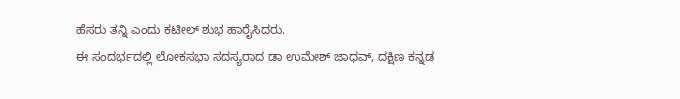ಹೆಸರು ತನ್ನಿ ಎಂದು ಕಟೀಲ್ ಶುಭ ಹಾರೈಸಿದರು.
ಈ ಸಂದರ್ಭದಲ್ಲಿ ಲೋಕಸಭಾ ಸದಸ್ಯರಾದ ಡಾ ಉಮೇಶ್ ಜಾಧವ್, ದಕ್ಷಿಣ ಕನ್ನಡ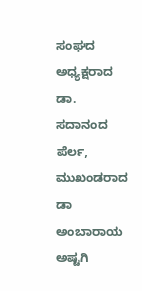ಸಂಘದ ಅಧ್ಯಕ್ಷರಾದ ಡಾ. ಸದಾನಂದ ಪೆರ್ಲ, ಮುಖಂಡರಾದ ಡಾ ಅಂಬಾರಾಯ ಅಷ್ಟಗಿ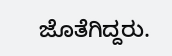ಜೊತೆಗಿದ್ದರು.